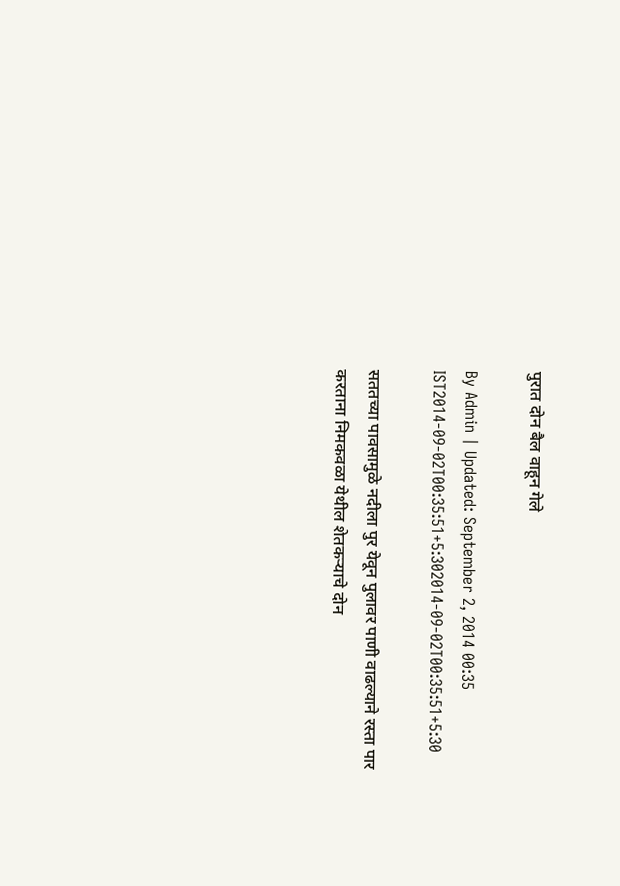पुरात दोन बैल वाहून गेले

By Admin | Updated: September 2, 2014 00:35 IST2014-09-02T00:35:51+5:302014-09-02T00:35:51+5:30

सततच्या पावसामुळे नदीला पुर येवून पुलावर पाणी वाढल्याने रस्ता पार करताना निमकवळा येथील शेतकर्‍याचे दोन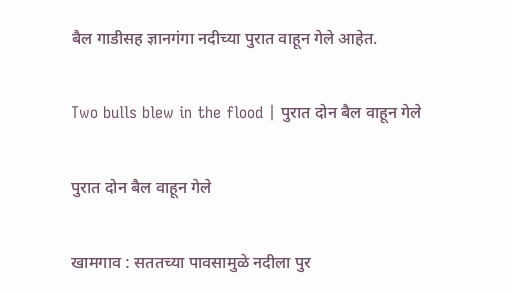बैल गाडीसह ज्ञानगंगा नदीच्या पुरात वाहून गेले आहेत.

Two bulls blew in the flood | पुरात दोन बैल वाहून गेले

पुरात दोन बैल वाहून गेले

खामगाव : सततच्या पावसामुळे नदीला पुर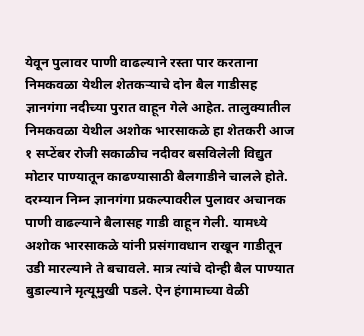येवून पुलावर पाणी वाढल्याने रस्ता पार करताना निमकवळा येथील शेतकर्‍याचे दोन बैल गाडीसह ज्ञानगंगा नदीच्या पुरात वाहून गेले आहेत. तालुक्यातील निमकवळा येथील अशोक भारसाकळे हा शेतकरी आज १ सप्टेंबर रोजी सकाळीच नदीवर बसविलेली विद्युत मोटार पाण्यातून काढण्यासाठी बैलगाडीने चालले होते. दरम्यान निम्न ज्ञानगंगा प्रकल्पावरील पुलावर अचानक पाणी वाढल्याने बैलासह गाडी वाहून गेली. यामध्ये अशोक भारसाकळे यांनी प्रसंगावधान राखून गाडीतून उडी मारल्याने ते बचावले. मात्र त्यांचे दोन्ही बैल पाण्यात बुडाल्याने मृत्यूमुखी पडले. ऐन हंगामाच्या वेळी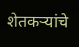शेतकर्‍यांचे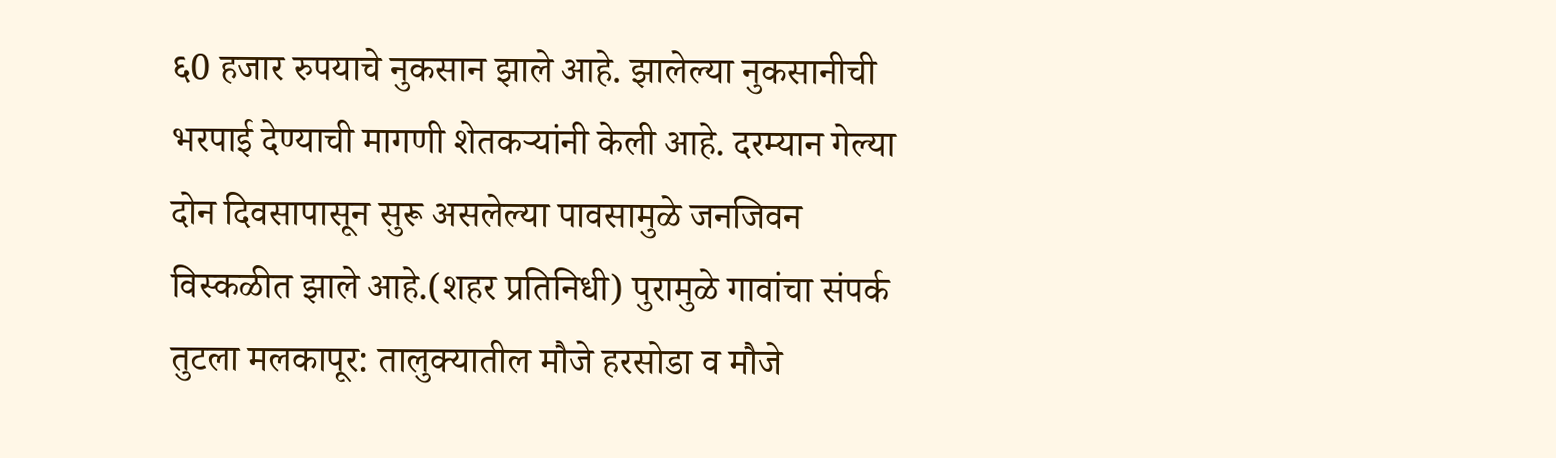६0 हजार रुपयाचे नुकसान झाले आहे. झालेल्या नुकसानीची भरपाई देण्याची मागणी शेतकर्‍यांनी केली आहे. दरम्यान गेल्या दोन दिवसापासून सुरू असलेल्या पावसामुळे जनजिवन विस्कळीत झाले आहे.(शहर प्रतिनिधी) पुरामुळे गावांचा संपर्क तुटला मलकापूर: तालुक्यातील मौजे हरसोडा व मौजे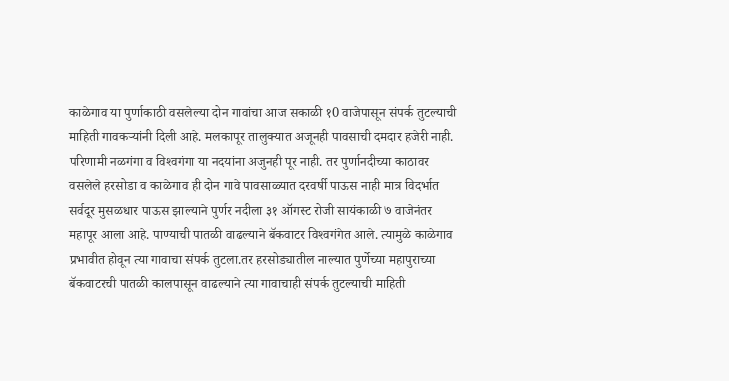काळेगाव या पुर्णाकाठी वसलेल्या दोन गावांचा आज सकाळी १0 वाजेपासून संपर्क तुटल्याची माहिती गावकर्‍यांनी दिली आहे. मलकापूर तालुक्यात अजूनही पावसाची दमदार हजेरी नाही. परिणामी नळगंगा व विश्‍वगंगा या नदयांना अजुनही पूर नाही. तर पुर्णानदीच्या काठावर वसलेले हरसोडा व काळेगाव ही दोन गावे पावसाळ्यात दरवर्षी पाऊस नाही मात्र विदर्भात सर्वदूर मुसळधार पाऊस झाल्याने पुर्णर नदीला ३१ ऑगस्ट रोजी सायंकाळी ७ वाजेनंतर महापूर आला आहे. पाण्याची पातळी वाढल्याने बॅकवाटर विश्‍वगंगेत आले. त्यामुळे काळेगाव प्रभावीत होवून त्या गावाचा संपर्क तुटला.तर हरसोड्यातील नाल्यात पुर्णेच्या महापुराच्या बॅकवाटरची पातळी कालपासून वाढल्याने त्या गावाचाही संपर्क तुटल्याची माहिती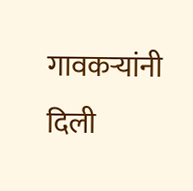गावकर्‍यांनी दिली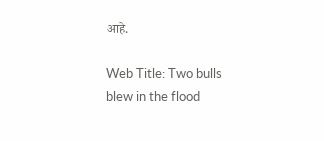आहे.

Web Title: Two bulls blew in the flood